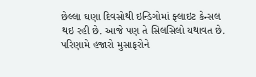છેલ્લા ઘણા દિવસોથી ઇન્ડિગોમાં ફ્લાઇટ કેન્સલ થઇ રહી છે. આજે પણ તે સિલસિલો યથાવત છે. પરિણામે હજારો મુસાફરોને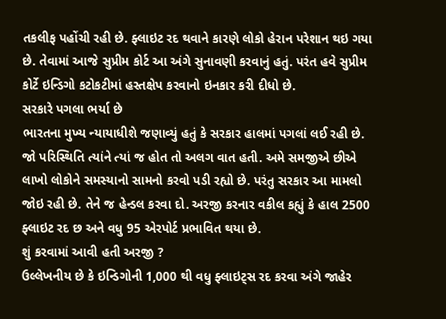તકલીફ પહોંચી રહી છે. ફ્લાઇટ રદ થવાને કારણે લોકો હેરાન પરેશાન થઇ ગયા છે. તેવામાં આજે સુપ્રીમ કોર્ટ આ અંગે સુનાવણી કરવાનું હતું. પરંત હવે સુપ્રીમ કોર્ટે ઇન્ડિગો કટોકટીમાં હસ્તક્ષેપ કરવાનો ઇનકાર કરી દીધો છે.
સરકારે પગલા ભર્યા છે
ભારતના મુખ્ય ન્યાયાધીશે જણાવ્યું હતું કે સરકાર હાલમાં પગલાં લઈ રહી છે. જો પરિસ્થિતિ ત્યાંને ત્યાં જ હોત તો અલગ વાત હતી. અમે સમજીએ છીએ લાખો લોકોને સમસ્યાનો સામનો કરવો પડી રહ્યો છે. પરંતુ સરકાર આ મામલો જોઇ રહી છે. તેને જ હેન્ડલ કરવા દો. અરજી કરનાર વકીલ કહ્યું કે હાલ 2500 ફ્લાઇટ રદ છ અને વધુ 95 એરપોર્ટ પ્રભાવિત થયા છે.
શું કરવામાં આવી હતી અરજી ?
ઉલ્લેખનીય છે કે ઇન્ડિગોની 1,000 થી વધુ ફ્લાઇટ્સ રદ કરવા અંગે જાહેર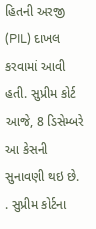હિતની અરજી (PIL) દાખલ કરવામાં આવી હતી. સુપ્રીમ કોર્ટ આજે, 8 ડિસેમ્બરે આ કેસની સુનાવણી થઇ છે. . સુપ્રીમ કોર્ટના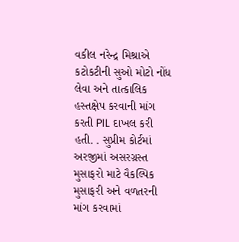વકીલ નરેન્દ્ર મિશ્રાએ કટોકટીની સુઓ મોટો નોંધ લેવા અને તાત્કાલિક હસ્તક્ષેપ કરવાની માંગ કરતી PIL દાખલ કરી હતી. . સુપ્રીમ કોર્ટમાં અરજીમાં અસરગ્રસ્ત મુસાફરો માટે વૈકલ્પિક મુસાફરી અને વળતરની માંગ કરવામાં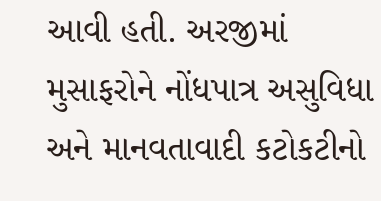આવી હતી. અરજીમાં મુસાફરોને નોંધપાત્ર અસુવિધા અને માનવતાવાદી કટોકટીનો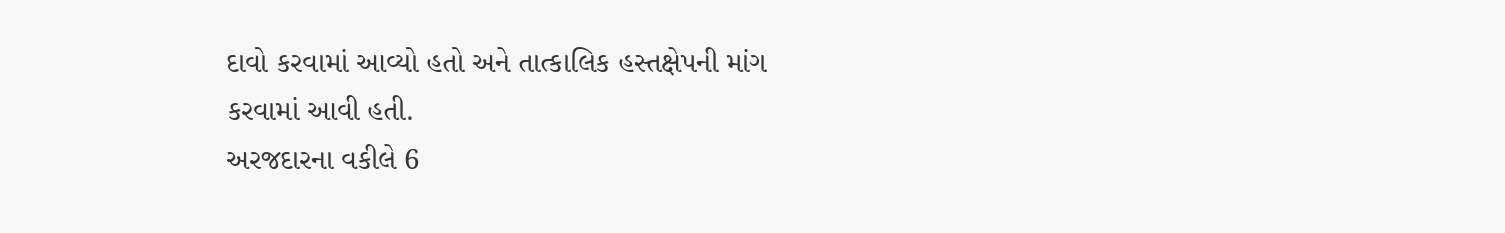દાવો કરવામાં આવ્યો હતો અને તાત્કાલિક હસ્તક્ષેપની માંગ કરવામાં આવી હતી.
અરજદારના વકીલે 6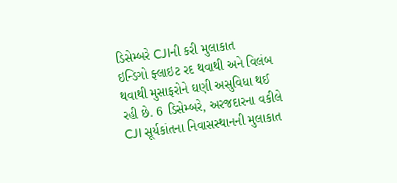ડિસેમ્બરે CJIની કરી મુલાકાત
ઇન્ડિગો ફ્લાઇટ રદ થવાથી અને વિલંબ થવાથી મુસાફરોને ઘણી અસુવિધા થઈ રહી છે. 6 ડિસેમ્બરે, અરજદારના વકીલે CJI સૂર્યકાંતના નિવાસસ્થાનની મુલાકાત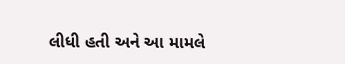લીધી હતી અને આ મામલે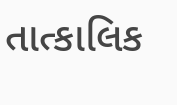તાત્કાલિક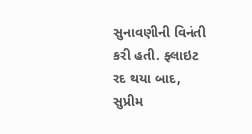સુનાવણીની વિનંતી કરી હતી. ફ્લાઇટ રદ થયા બાદ, સુપ્રીમ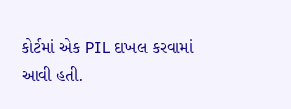કોર્ટમાં એક PIL દાખલ કરવામાં આવી હતી.